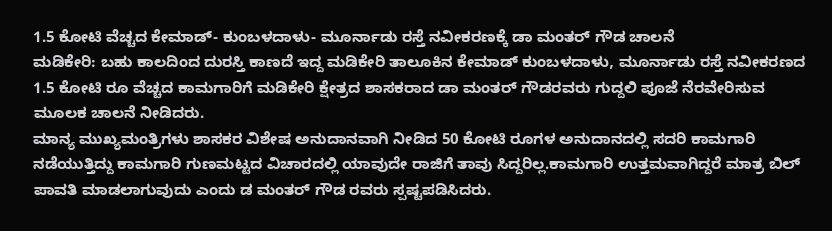1.5 ಕೋಟಿ ವೆಚ್ಚದ ಕೇಮಾಡ್- ಕುಂಬಳದಾಳು- ಮೂರ್ನಾಡು ರಸ್ತೆ ನವೀಕರಣಕ್ಕೆ ಡಾ ಮಂತರ್ ಗೌಡ ಚಾಲನೆ
ಮಡಿಕೇರಿ: ಬಹು ಕಾಲದಿಂದ ದುರಸ್ತಿ ಕಾಣದೆ ಇದ್ದ ಮಡಿಕೇರಿ ತಾಲೂಕಿನ ಕೇಮಾಡ್ ಕುಂಬಳದಾಳು, ಮೂರ್ನಾಡು ರಸ್ತೆ ನವೀಕರಣದ 1.5 ಕೋಟಿ ರೂ ವೆಚ್ಚದ ಕಾಮಗಾರಿಗೆ ಮಡಿಕೇರಿ ಕ್ಷೇತ್ರದ ಶಾಸಕರಾದ ಡಾ ಮಂತರ್ ಗೌಡರವರು ಗುದ್ದಲಿ ಪೂಜೆ ನೆರವೇರಿಸುವ ಮೂಲಕ ಚಾಲನೆ ನೀಡಿದರು.
ಮಾನ್ಯ ಮುಖ್ಯಮಂತ್ರಿಗಳು ಶಾಸಕರ ವಿಶೇಷ ಅನುದಾನವಾಗಿ ನೀಡಿದ 50 ಕೋಟಿ ರೂಗಳ ಅನುದಾನದಲ್ಲಿ ಸದರಿ ಕಾಮಗಾರಿ ನಡೆಯುತ್ತಿದ್ದು ಕಾಮಗಾರಿ ಗುಣಮಟ್ಟದ ವಿಚಾರದಲ್ಲಿ ಯಾವುದೇ ರಾಜಿಗೆ ತಾವು ಸಿದ್ದರಿಲ್ಲ.ಕಾಮಗಾರಿ ಉತ್ತಮವಾಗಿದ್ದರೆ ಮಾತ್ರ ಬಿಲ್ ಪಾವತಿ ಮಾಡಲಾಗುವುದು ಎಂದು ಡ ಮಂತರ್ ಗೌಡ ರವರು ಸ್ಪಷ್ಟಪಡಿಸಿದರು.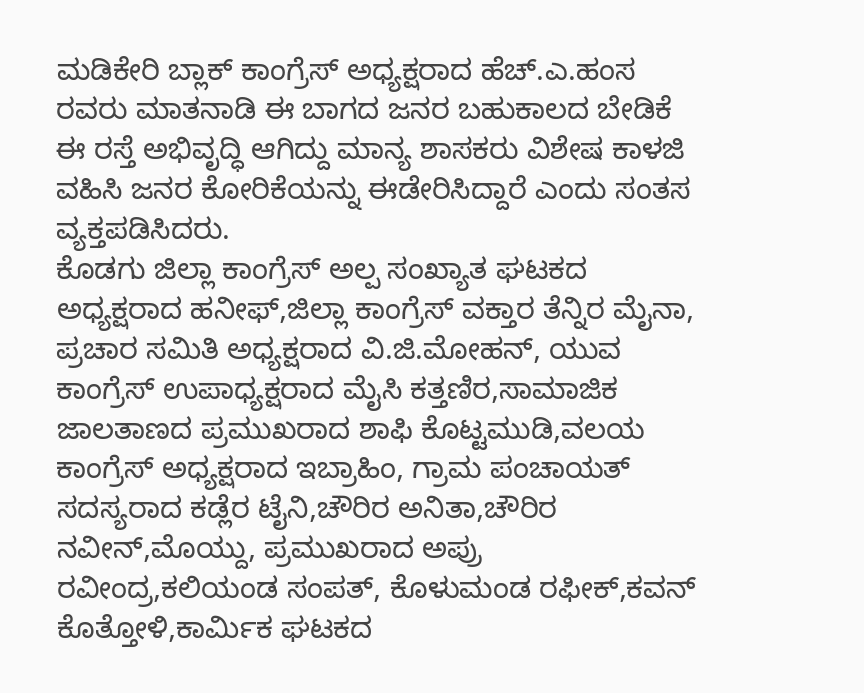ಮಡಿಕೇರಿ ಬ್ಲಾಕ್ ಕಾಂಗ್ರೆಸ್ ಅಧ್ಯಕ್ಷರಾದ ಹೆಚ್.ಎ.ಹಂಸ ರವರು ಮಾತನಾಡಿ ಈ ಬಾಗದ ಜನರ ಬಹುಕಾಲದ ಬೇಡಿಕೆ ಈ ರಸ್ತೆ ಅಭಿವೃದ್ಧಿ ಆಗಿದ್ದು ಮಾನ್ಯ ಶಾಸಕರು ವಿಶೇಷ ಕಾಳಜಿ ವಹಿಸಿ ಜನರ ಕೋರಿಕೆಯನ್ನು ಈಡೇರಿಸಿದ್ದಾರೆ ಎಂದು ಸಂತಸ ವ್ಯಕ್ತಪಡಿಸಿದರು.
ಕೊಡಗು ಜಿಲ್ಲಾ ಕಾಂಗ್ರೆಸ್ ಅಲ್ಪ ಸಂಖ್ಯಾತ ಘಟಕದ ಅಧ್ಯಕ್ಷರಾದ ಹನೀಫ್,ಜಿಲ್ಲಾ ಕಾಂಗ್ರೆಸ್ ವಕ್ತಾರ ತೆನ್ನಿರ ಮೈನಾ, ಪ್ರಚಾರ ಸಮಿತಿ ಅಧ್ಯಕ್ಷರಾದ ವಿ.ಜಿ.ಮೋಹನ್, ಯುವ ಕಾಂಗ್ರೆಸ್ ಉಪಾಧ್ಯಕ್ಷರಾದ ಮೈಸಿ ಕತ್ತಣಿರ,ಸಾಮಾಜಿಕ ಜಾಲತಾಣದ ಪ್ರಮುಖರಾದ ಶಾಫಿ ಕೊಟ್ಟಮುಡಿ,ವಲಯ ಕಾಂಗ್ರೆಸ್ ಅಧ್ಯಕ್ಷರಾದ ಇಬ್ರಾಹಿಂ, ಗ್ರಾಮ ಪಂಚಾಯತ್ ಸದಸ್ಯರಾದ ಕಡ್ಲೆರ ಟೈನಿ,ಚೌರಿರ ಅನಿತಾ,ಚೌರಿರ ನವೀನ್,ಮೊಯ್ದು, ಪ್ರಮುಖರಾದ ಅಪ್ರು ರವೀಂದ್ರ,ಕಲಿಯಂಡ ಸಂಪತ್, ಕೊಳುಮಂಡ ರಫೀಕ್,ಕವನ್ ಕೊತ್ತೋಳಿ,ಕಾರ್ಮಿಕ ಘಟಕದ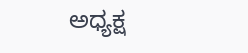ಅಧ್ಯಕ್ಷ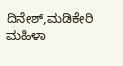ದಿನೇಶ್,ಮಡಿಕೇರಿ ಮಹಿಳಾ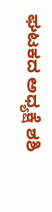ಘಟಕದ ಅಧ್ಯಕ್ಷೆ ಶಶಿ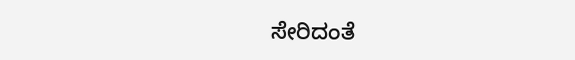ಸೇರಿದಂತೆ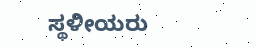ಸ್ಥಳೀಯರು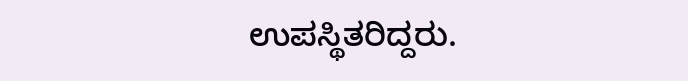ಉಪಸ್ಥಿತರಿದ್ದರು.